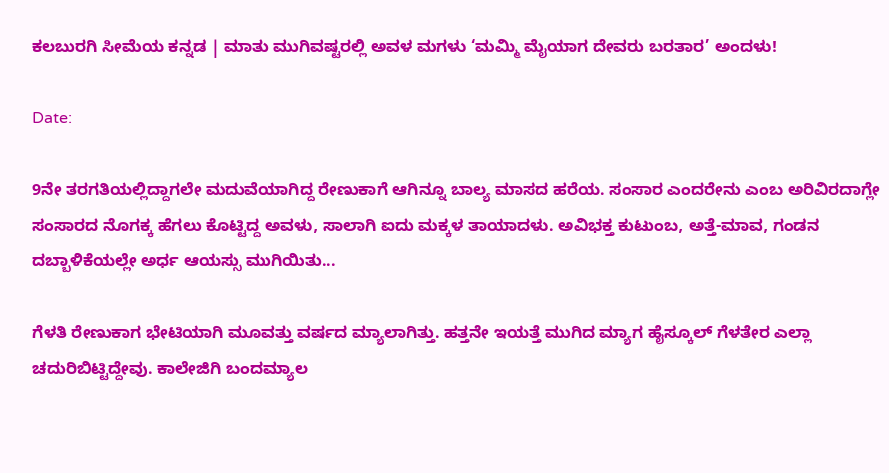ಕಲಬುರಗಿ ಸೀಮೆಯ ಕನ್ನಡ | ಮಾತು ಮುಗಿವಷ್ಟರಲ್ಲಿ ಅವಳ ಮಗಳು ‘ಮಮ್ಮಿ ಮೈಯಾಗ ದೇವರು ಬರತಾರ’ ಅಂದಳು!

Date:

9ನೇ ತರಗತಿಯಲ್ಲಿದ್ದಾಗಲೇ ಮದುವೆಯಾಗಿದ್ದ ರೇಣುಕಾಗೆ ಆಗಿನ್ನೂ ಬಾಲ್ಯ ಮಾಸದ ಹರೆಯ. ಸಂಸಾರ ಎಂದರೇನು ಎಂಬ ಅರಿವಿರದಾಗ್ಲೇ ಸಂಸಾರದ ನೊಗಕ್ಕ ಹೆಗಲು ಕೊಟ್ಟಿದ್ದ ಅವಳು, ಸಾಲಾಗಿ ಐದು ಮಕ್ಕಳ ತಾಯಾದಳು. ಅವಿಭಕ್ತ ಕುಟುಂಬ, ಅತ್ತೆ-ಮಾವ, ಗಂಡನ ದಬ್ಬಾಳಿಕೆಯಲ್ಲೇ ಅರ್ಧ ಆಯಸ್ಸು ಮುಗಿಯಿತು...

ಗೆಳತಿ ರೇಣುಕಾಗ ಭೇಟಿಯಾಗಿ ಮೂವತ್ತು ವರ್ಷದ ಮ್ಯಾಲಾಗಿತ್ತು. ಹತ್ತನೇ ಇಯತ್ತೆ ಮುಗಿದ ಮ್ಯಾಗ ಹೈಸ್ಕೂಲ್ ಗೆಳತೇರ ಎಲ್ಲಾ ಚದುರಿಬಿಟ್ಟಿದ್ದೇವು. ಕಾಲೇಜಿಗಿ ಬಂದಮ್ಯಾಲ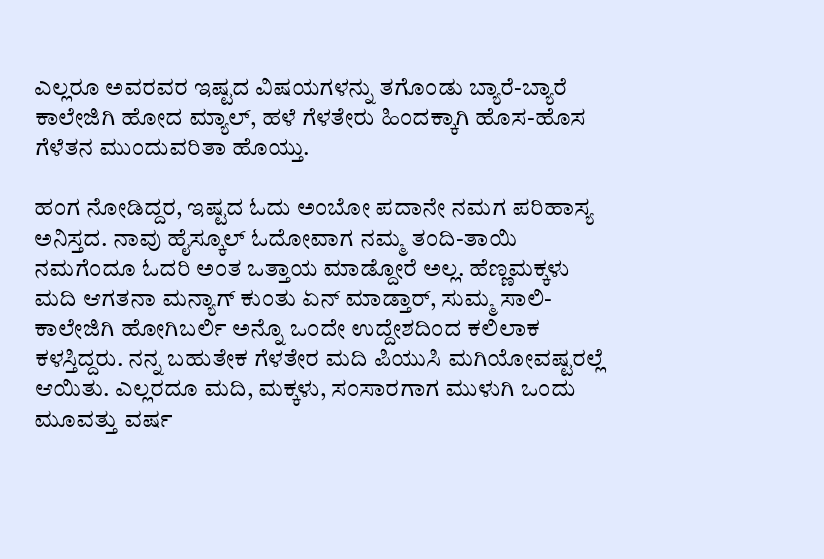ಎಲ್ಲರೂ ಅವರವರ ಇಷ್ಟದ ವಿಷಯಗಳನ್ನು ತಗೊಂಡು ಬ್ಯಾರೆ-ಬ್ಯಾರೆ ಕಾಲೇಜಿಗಿ ಹೋದ ಮ್ಯಾಲ್, ಹಳೆ ಗೆಳತೇರು ಹಿಂದಕ್ಕಾಗಿ ಹೊಸ-ಹೊಸ ಗೆಳೆತನ ಮುಂದುವರಿತಾ ಹೊಯ್ತು.

ಹಂಗ ನೋಡಿದ್ದರ, ಇಷ್ಟದ ಓದು ಅಂಬೋ ಪದಾನೇ ನಮಗ ಪರಿಹಾಸ್ಯ ಅನಿಸ್ತದ. ನಾವು ಹೈಸ್ಕೂಲ್ ಓದೋವಾಗ ನಮ್ಮ ತಂದಿ-ತಾಯಿ ನಮಗೆಂದೂ ಓದರಿ ಅಂತ ಒತ್ತಾಯ ಮಾಡ್ದೋರೆ ಅಲ್ಲ. ಹೆಣ್ಣಮಕ್ಕಳು ಮದಿ ಆಗತನಾ ಮನ್ಯಾಗ್ ಕುಂತು ಏನ್ ಮಾಡ್ತಾರ್, ಸುಮ್ಮ ಸಾಲಿ-ಕಾಲೇಜಿಗಿ ಹೋಗಿಬರ್ಲಿ ಅನ್ನೊ ಒಂದೇ ಉದ್ದೇಶದಿಂದ ಕಲಿಲಾಕ ಕಳಸ್ತಿದ್ದರು. ನನ್ನ ಬಹುತೇಕ ಗೆಳತೇರ ಮದಿ ಪಿಯುಸಿ ಮಗಿಯೋವಷ್ಟರಲ್ಲೆ ಆಯಿತು. ಎಲ್ಲರದೂ ಮದಿ, ಮಕ್ಕಳು, ಸಂಸಾರಗಾಗ ಮುಳುಗಿ ಒಂದು ಮೂವತ್ತು ವರ್ಷ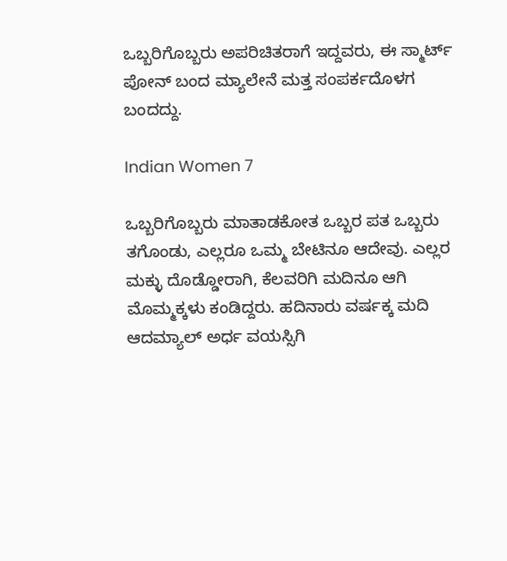ಒಬ್ಬರಿಗೊಬ್ಬರು ಅಪರಿಚಿತರಾಗೆ ಇದ್ದವರು, ಈ ಸ್ಮಾರ್ಟ್ ಪೋನ್ ಬಂದ ಮ್ಯಾಲೇನೆ ಮತ್ತ ಸಂಪರ್ಕದೊಳಗ ಬಂದದ್ದು.

Indian Women 7

ಒಬ್ಬರಿಗೊಬ್ಬರು ಮಾತಾಡಕೋತ ಒಬ್ಬರ ಪತ ಒಬ್ಬರು ತಗೊಂಡು, ಎಲ್ಲರೂ ಒಮ್ಮ ಬೇಟಿನೂ ಆದೇವು. ಎಲ್ಲರ ಮಕ್ಳು ದೊಡ್ಡೋರಾಗಿ, ಕೆಲವರಿಗಿ ಮದಿನೂ ಆಗಿ ಮೊಮ್ಮಕ್ಕಳು ಕಂಡಿದ್ದರು. ಹದಿನಾರು ವರ್ಷಕ್ಕ ಮದಿ ಆದಮ್ಯಾಲ್ ಅರ್ಧ ವಯಸ್ಸಿಗಿ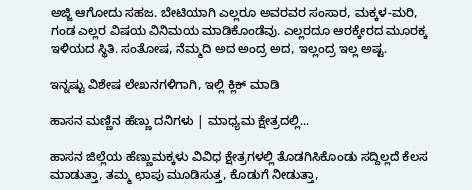ಅಜ್ಜಿ ಆಗೋದು ಸಹಜ. ಬೇಟಿಯಾಗಿ ಎಲ್ಲರೂ ಅವರವರ ಸಂಸಾರ, ಮಕ್ಕಳ-ಮರಿ, ಗಂಡ ಎಲ್ಲರ ವಿಷಯ ವಿನಿಮಯ ಮಾಡಿಕೊಂಡೆವು. ಎಲ್ಲರದೂ ಆರಕ್ಕೇರದ ಮೂರಕ್ಕ ಇಳಿಯದ ಸ್ಥಿತಿ. ಸಂತೋಷ, ನೆಮ್ಮದಿ ಅದ ಅಂದ್ರ ಅದ, ಇಲ್ಲಂದ್ರ ಇಲ್ಲ ಅಷ್ಟ.

ಇನ್ನಷ್ಟು ವಿಶೇಷ ಲೇಖನಗಳಿಗಾಗಿ, ಇಲ್ಲಿ ಕ್ಲಿಕ್ ಮಾಡಿ

ಹಾಸನ ಮಣ್ಣಿನ ಹೆಣ್ಣು ದನಿಗಳು | ಮಾಧ್ಯಮ ಕ್ಷೇತ್ರದಲ್ಲಿ...

ಹಾಸನ ಜಿಲ್ಲೆಯ ಹೆಣ್ಣುಮಕ್ಕಳು ವಿವಿಧ ಕ್ಷೇತ್ರಗಳಲ್ಲಿ ತೊಡಗಿಸಿಕೊಂಡು ಸದ್ದಿಲ್ಲದೆ ಕೆಲಸ ಮಾಡುತ್ತಾ, ತಮ್ಮ ಛಾಪು ಮೂಡಿಸುತ್ತ, ಕೊಡುಗೆ ನೀಡುತ್ತಾ,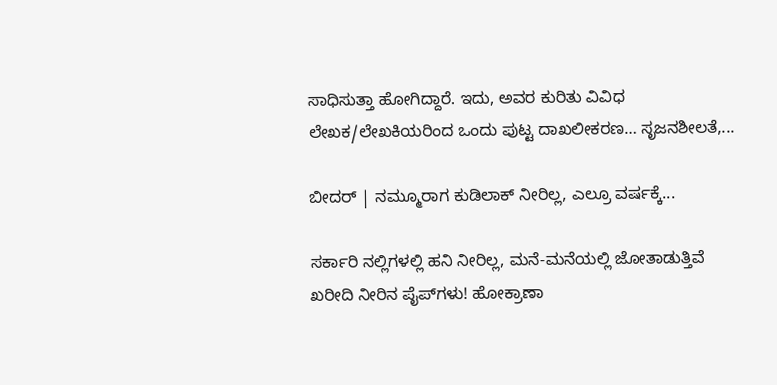ಸಾಧಿಸುತ್ತಾ ಹೋಗಿದ್ದಾರೆ. ಇದು, ಅವರ ಕುರಿತು ವಿವಿಧ ಲೇಖಕ/ಲೇಖಕಿಯರಿಂದ ಒಂದು ಪುಟ್ಟ ದಾಖಲೀಕರಣ… ಸೃಜನಶೀಲತೆ,...

ಬೀದರ್ | ನಮ್ಮೂರಾಗ ಕುಡಿಲಾಕ್ ನೀರಿಲ್ಲ, ಎಲ್ರೂ ವರ್ಷಕ್ಕೆ...

ಸರ್ಕಾರಿ ನಲ್ಲಿಗಳಲ್ಲಿ ಹನಿ ನೀರಿಲ್ಲ, ಮನೆ-ಮನೆಯಲ್ಲಿ ಜೋತಾಡುತ್ತಿವೆ ಖರೀದಿ ನೀರಿನ ಪೈಪ್‌ಗಳು! ಹೋಕ್ರಾಣಾ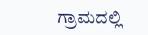ಗ್ರಾಮದಲ್ಲಿ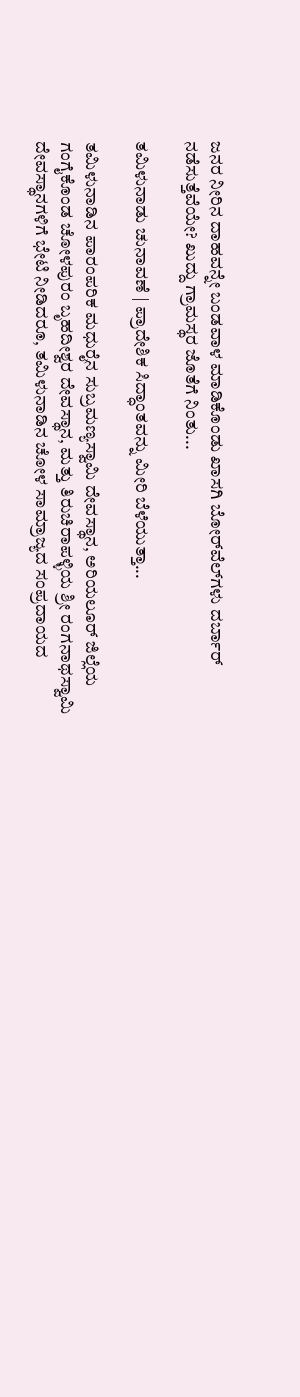ಜನರ ನೀರಿನ ದಾಹವನ್ನೇ ಬಂಡವಾಳ ಮಾಡಿಕೊಂಡು ಖಾಸಗಿ ಬೋರ್‌ವೆಲ್‌ಗಳು ದರ್ಬಾರ್‌ ನಡೆಸುತ್ತೆವೆಯೇ? ಖುದ್ದು ಗ್ರಾಮಸ್ಥರ ಜೊತೆಗೆ ನಿಂತು...

ತಮಿಳುನಾಡು ಚುನಾವಣೆ | ಪ್ರಾದೇಶಿಕ ಸಿದ್ಧಾಂತವನ್ನು ಮೀರಿ ಬೆಳೆಯುತ್ತಾ...

ತಮಿಳುನಾಡಿನ ಪಾರಂಪರಿಕ ಮಧುರೈನ ಸುಬ್ರಮಣ್ಯಸ್ವಾಮಿ ದೇವಸ್ಥಾನ, ಅರಿಯಲೂರ್ ಜಿಲ್ಲೆಯ ಗಂಗೈಕೊಂಡ ಚೋಳಪುರಂ ಬೃಹದೀಶ್ವರ ದೇವಸ್ಥಾನ, ಮತ್ತು ತಿರುಚಿರಾಪಳ್ಳಿಯ ಶ್ರೀ ರಂಗನಾಥಸ್ವಾಮಿ ದೇವಸ್ಥಾನಗಳಿಗೆ ಭೇಟಿ ನೀಡಿದರೂ, ತಮಿಳುನಾಡಿನ ಚೋಳ ಸಾಮ್ರಾಜ್ಯದ ಸಂಪ್ರದಾಯದ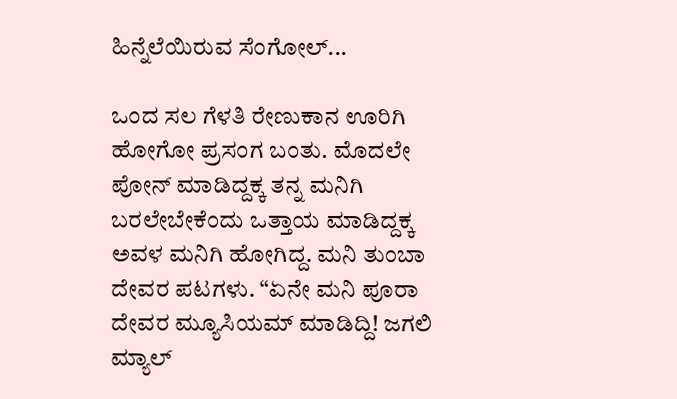ಹಿನ್ನೆಲೆಯಿರುವ ಸೆಂಗೋಲ್...

ಒಂದ ಸಲ ಗೆಳತಿ ರೇಣುಕಾನ ಊರಿಗಿ ಹೋಗೋ ಪ್ರಸಂಗ ಬಂತು. ಮೊದಲೇ ಪೋನ್ ಮಾಡಿದ್ದಕ್ಕ ತನ್ನ ಮನಿಗಿ ಬರಲೇಬೇಕೆಂದು ಒತ್ತಾಯ ಮಾಡಿದ್ದಕ್ಕ ಅವಳ ಮನಿಗಿ ಹೋಗಿದ್ದ. ಮನಿ ತುಂಬಾ ದೇವರ ಪಟಗಳು. “ಏನೇ ಮನಿ ಪೂರಾ ದೇವರ ಮ್ಯೂಸಿಯಮ್ ಮಾಡಿದ್ದಿ! ಜಗಲಿ ಮ್ಯಾಲ್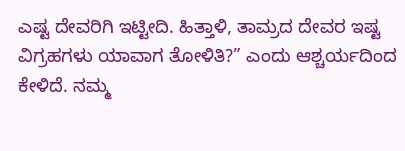ಎಷ್ಟ ದೇವರಿಗಿ ಇಟ್ಟೀದಿ. ಹಿತ್ತಾಳಿ, ತಾಮ್ರದ ದೇವರ ಇಷ್ಟ ವಿಗ್ರಹಗಳು ಯಾವಾಗ ತೋಳಿತಿ?” ಎಂದು ಆಶ್ಚರ್ಯದಿಂದ ಕೇಳಿದೆ. ನಮ್ಮ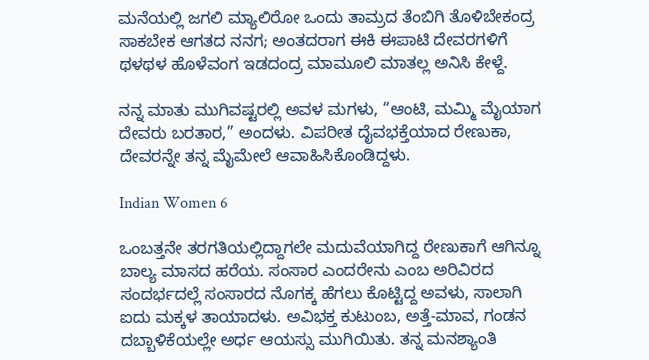ಮನೆಯಲ್ಲಿ ಜಗಲಿ ಮ್ಯಾಲಿರೋ ಒಂದು ತಾಮ್ರದ ತೆಂಬಿಗಿ ತೊಳಿಬೇಕಂದ್ರ ಸಾಕಬೇಕ ಆಗತದ ನನಗ; ಅಂತದರಾಗ ಈಕಿ ಈಪಾಟಿ ದೇವರಗಳಿಗೆ ಥಳಥಳ ಹೊಳೆವಂಗ ಇಡದಂದ್ರ ಮಾಮೂಲಿ ಮಾತಲ್ಲ ಅನಿಸಿ ಕೇಳ್ದೆ.

ನನ್ನ ಮಾತು ಮುಗಿವಷ್ಟರಲ್ಲಿ ಅವಳ ಮಗಳು, “ಆಂಟಿ, ಮಮ್ಮಿ ಮೈಯಾಗ ದೇವರು ಬರತಾರ,” ಅಂದಳು. ವಿಪರೀತ ದೈವಭಕ್ತೆಯಾದ ರೇಣುಕಾ, ದೇವರನ್ನೇ ತನ್ನ ಮೈಮೇಲೆ ಆವಾಹಿಸಿಕೊಂಡಿದ್ದಳು.

Indian Women 6

ಒಂಬತ್ತನೇ ತರಗತಿಯಲ್ಲಿದ್ದಾಗಲೇ ಮದುವೆಯಾಗಿದ್ದ ರೇಣುಕಾಗೆ ಆಗಿನ್ನೂ ಬಾಲ್ಯ ಮಾಸದ ಹರೆಯ. ಸಂಸಾರ ಎಂದರೇನು ಎಂಬ ಅರಿವಿರದ ಸಂದರ್ಭದಲ್ಲೆ ಸಂಸಾರದ ನೊಗಕ್ಕ ಹೆಗಲು ಕೊಟ್ಟಿದ್ದ ಅವಳು, ಸಾಲಾಗಿ ಐದು ಮಕ್ಕಳ ತಾಯಾದಳು. ಅವಿಭಕ್ತ ಕುಟುಂಬ, ಅತ್ತೆ-ಮಾವ, ಗಂಡನ ದಬ್ಬಾಳಿಕೆಯಲ್ಲೇ ಅರ್ಧ ಆಯಸ್ಸು ಮುಗಿಯಿತು. ತನ್ನ ಮನಶ್ಯಾಂತಿ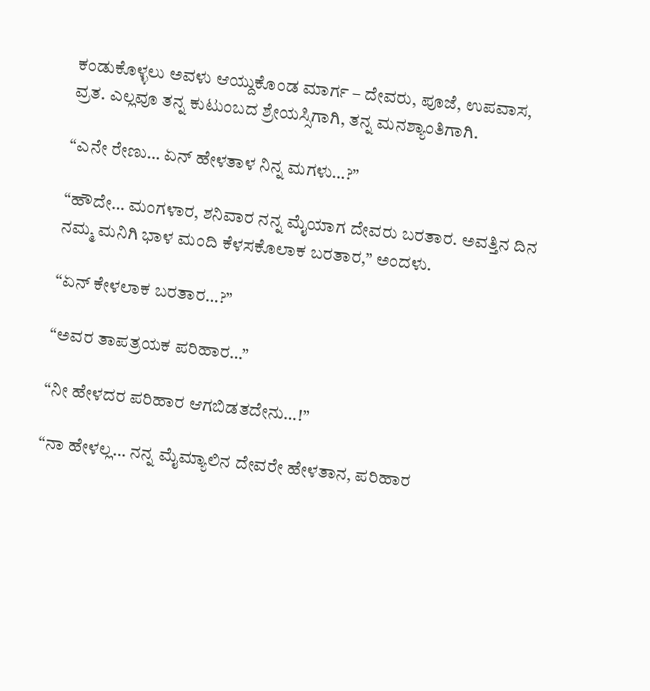ಕಂಡುಕೊಳ್ಳಲು ಅವಳು ಆಯ್ದುಕೊಂಡ ಮಾರ್ಗ – ದೇವರು, ಪೂಜೆ, ಉಪವಾಸ, ವ್ರತ. ಎಲ್ಲವೂ ತನ್ನ ಕುಟುಂಬದ ಶ್ರೇಯಸ್ಸಿಗಾಗಿ, ತನ್ನ ಮನಶ್ಯಾಂತಿಗಾಗಿ.

“ಎನೇ ರೇಣು… ಏನ್ ಹೇಳತಾಳ ನಿನ್ನ ಮಗಳು…?”

“ಹೌದೇ… ಮಂಗಳಾರ, ಶನಿವಾರ ನನ್ನ ಮೈಯಾಗ ದೇವರು ಬರತಾರ. ಅವತ್ತಿನ ದಿನ ನಮ್ಮ ಮನಿಗಿ ಭಾಳ ಮಂದಿ ಕೆಳಸಕೊಲಾಕ ಬರತಾರ,” ಅಂದಳು.

“ಏನ್ ಕೇಳಲಾಕ ಬರತಾರ…?”

“ಅವರ ತಾಪತ್ರಯಕ ಪರಿಹಾರ…”

“ನೀ ಹೇಳದರ ಪರಿಹಾರ ಆಗಬಿಡತದೇನು…!”

“ನಾ ಹೇಳಲ್ಲ… ನನ್ನ ಮೈಮ್ಯಾಲಿನ ದೇವರೇ ಹೇಳತಾನ, ಪರಿಹಾರ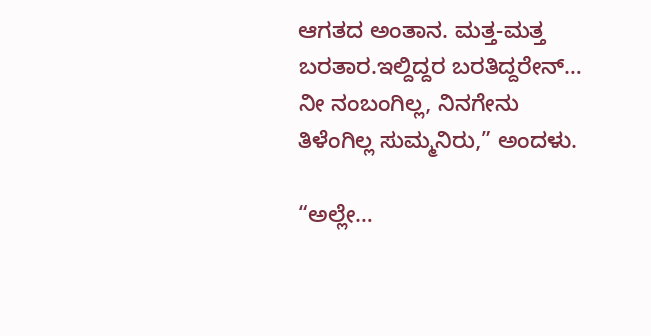ಆಗತದ ಅಂತಾನ. ಮತ್ತ-ಮತ್ತ ಬರತಾರ.ಇಲ್ದಿದ್ದರ ಬರತಿದ್ದರೇನ್… ನೀ ನಂಬಂಗಿಲ್ಲ, ನಿನಗೇನು ತಿಳೆಂಗಿಲ್ಲ ಸುಮ್ಮನಿರು,” ಅಂದಳು.

“ಅಲ್ಲೇ…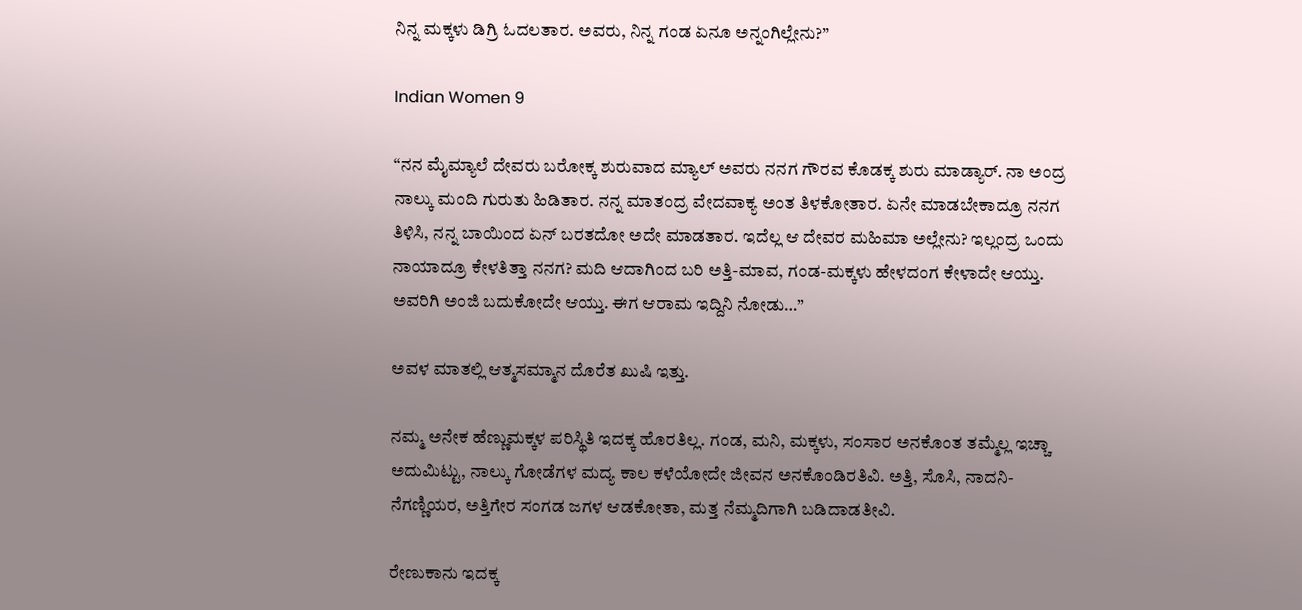ನಿನ್ನ ಮಕ್ಕಳು ಡಿಗ್ರಿ ಓದಲತಾರ. ಅವರು, ನಿನ್ನ ಗಂಡ ಏನೂ ಅನ್ನಂಗಿಲ್ಲೇನು?”

Indian Women 9

“ನನ ಮೈಮ್ಯಾಲೆ ದೇವರು ಬರೋಕ್ಕ ಶುರುವಾದ ಮ್ಯಾಲ್ ಅವರು ನನಗ ಗೌರವ ಕೊಡಕ್ಕ ಶುರು ಮಾಡ್ಯಾರ್. ನಾ ಅಂದ್ರ ನಾಲ್ಕು ಮಂದಿ ಗುರುತು ಹಿಡಿತಾರ. ನನ್ನ ಮಾತಂದ್ರ ವೇದವಾಕ್ಯ ಅಂತ ತಿಳಕೋತಾರ. ಏನೇ ಮಾಡಬೇಕಾದ್ರೂ ನನಗ ತಿಳಿಸಿ, ನನ್ನ ಬಾಯಿಂದ ಏನ್ ಬರತದೋ ಅದೇ ಮಾಡತಾರ. ಇದೆಲ್ಲ ಆ ದೇವರ ಮಹಿಮಾ ಅಲ್ಲೇನು? ಇಲ್ಲಂದ್ರ ಒಂದು ನಾಯಾದ್ರೂ ಕೇಳತಿತ್ತಾ ನನಗ? ಮದಿ ಆದಾಗಿಂದ ಬರಿ ಅತ್ತಿ-ಮಾವ, ಗಂಡ-ಮಕ್ಕಳು ಹೇಳದಂಗ ಕೇಳಾದೇ ಆಯ್ತು. ಅವರಿಗಿ ಅಂಜಿ ಬದುಕೋದೇ ಆಯ್ತು. ಈಗ ಆರಾಮ ಇದ್ದಿನಿ ನೋಡು…”

ಅವಳ ಮಾತಲ್ಲಿ ಆತ್ಮಸಮ್ಮಾನ ದೊರೆತ ಖುಷಿ ಇತ್ತು.

ನಮ್ಮ ಅನೇಕ ಹೆಣ್ಣುಮಕ್ಕಳ ಪರಿಸ್ಥಿತಿ ಇದಕ್ಕ ಹೊರತಿಲ್ಲ. ಗಂಡ, ಮನಿ, ಮಕ್ಕಳು, ಸಂಸಾರ ಅನಕೊಂತ ತಮ್ಮೆಲ್ಲ ಇಚ್ಚಾ ಅದುಮಿಟ್ಟು, ನಾಲ್ಕು ಗೋಡೆಗಳ ಮದ್ಯ ಕಾಲ ಕಳೆಯೋದೇ ಜೀವನ ಅನಕೊಂಡಿರತಿವಿ. ಅತ್ತಿ, ಸೊಸಿ, ನಾದನಿ-ನೆಗಣ್ಣಿಯರ, ಅತ್ತಿಗೇರ ಸಂಗಡ ಜಗಳ ಆಡಕೋತಾ, ಮತ್ತ ನೆಮ್ಮದಿಗಾಗಿ ಬಡಿದಾಡತೀವಿ.

ರೇಣುಕಾನು ಇದಕ್ಕ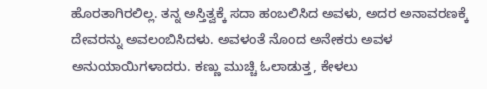ಹೊರತಾಗಿರಲಿಲ್ಲ. ತನ್ನ ಅಸ್ತಿತ್ವಕ್ಕೆ ಸದಾ ಹಂಬಲಿಸಿದ ಅವಳು, ಅದರ ಅನಾವರಣಕ್ಕೆ ದೇವರನ್ನು ಅವಲಂಬಿಸಿದಳು. ಅವಳಂತೆ ನೊಂದ ಅನೇಕರು ಅವಳ ಅನುಯಾಯಿಗಳಾದರು. ಕಣ್ಣು ಮುಚ್ಚಿ ಓಲಾಡುತ್ತ, ಕೇಳಲು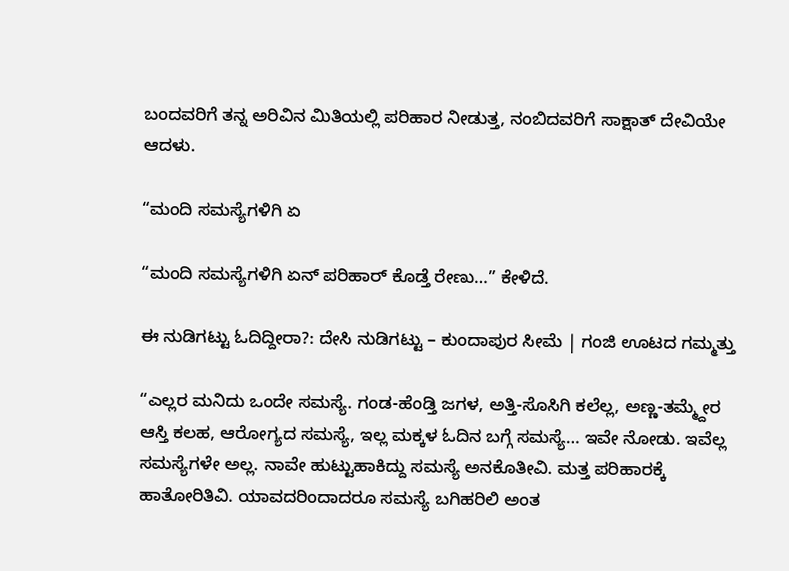ಬಂದವರಿಗೆ ತನ್ನ ಅರಿವಿನ ಮಿತಿಯಲ್ಲಿ ಪರಿಹಾರ ನೀಡುತ್ತ, ನಂಬಿದವರಿಗೆ ಸಾಕ್ಷಾತ್ ದೇವಿಯೇ ಆದಳು.

“ಮಂದಿ ಸಮಸ್ಯೆಗಳಿಗಿ ಏ

“ಮಂದಿ ಸಮಸ್ಯೆಗಳಿಗಿ ಏನ್ ಪರಿಹಾರ್ ಕೊಡ್ತೆ ರೇಣು…” ಕೇಳಿದೆ.

ಈ ನುಡಿಗಟ್ಟು ಓದಿದ್ದೀರಾ?: ದೇಸಿ ನುಡಿಗಟ್ಟು – ಕುಂದಾಪುರ ಸೀಮೆ | ಗಂಜಿ ಊಟದ ಗಮ್ಮತ್ತು

“ಎಲ್ಲರ ಮನಿದು ಒಂದೇ ಸಮಸ್ಯೆ. ಗಂಡ-ಹೆಂಡ್ತಿ ಜಗಳ, ಅತ್ತಿ-ಸೊಸಿಗಿ ಕಲೆಲ್ಲ, ಅಣ್ಣ-ತಮ್ಮ್ದೇರ ಆಸ್ತಿ ಕಲಹ, ಆರೋಗ್ಯದ ಸಮಸ್ಯೆ, ಇಲ್ಲ ಮಕ್ಕಳ ಓದಿನ ಬಗ್ಗೆ ಸಮಸ್ಯೆ… ಇವೇ ನೋಡು. ಇವೆಲ್ಲ ಸಮಸ್ಯೆಗಳೇ ಅಲ್ಲ. ನಾವೇ ಹುಟ್ಟುಹಾಕಿದ್ದು ಸಮಸ್ಯೆ ಅನಕೊತೀವಿ. ಮತ್ತ ಪರಿಹಾರಕ್ಕೆ ಹಾತೋರಿತಿವಿ. ಯಾವದರಿಂದಾದರೂ ಸಮಸ್ಯೆ ಬಗಿಹರಿಲಿ ಅಂತ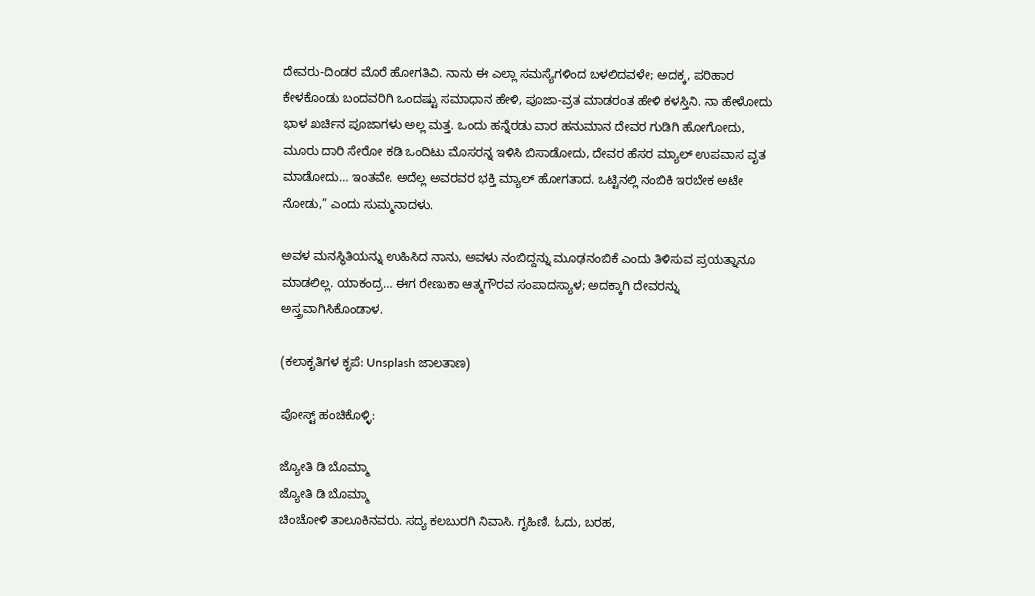ದೇವರು-ದಿಂಡರ ಮೊರೆ ಹೋಗತಿವಿ. ನಾನು ಈ ಎಲ್ಲಾ ಸಮಸ್ಯೆಗಳಿಂದ ಬಳಲಿದವಳೇ; ಅದಕ್ಕ, ಪರಿಹಾರ ಕೇಳಕೊಂಡು ಬಂದವರಿಗಿ ಒಂದಷ್ಟು ಸಮಾಧಾನ ಹೇಳಿ, ಪೂಜಾ-ವ್ರತ ಮಾಡರಂತ ಹೇಳಿ ಕಳಸ್ತಿನಿ. ನಾ ಹೇಳೋದು ಭಾಳ ಖರ್ಚಿನ ಪೂಜಾಗಳು ಅಲ್ಲ ಮತ್ತ. ಒಂದು ಹನ್ನೆರಡು ವಾರ ಹನುಮಾನ ದೇವರ ಗುಡಿಗಿ ಹೋಗೋದು, ಮೂರು ದಾರಿ ಸೇರೋ ಕಡಿ ಒಂದಿಟು ಮೊಸರನ್ನ ಇಳಿಸಿ ಬಿಸಾಡೋದು, ದೇವರ ಹೆಸರ ಮ್ಯಾಲ್ ಉಪವಾಸ ವೃತ ಮಾಡೋದು… ಇಂತವೇ. ಅದೆಲ್ಲ ಅವರವರ ಭಕ್ತಿ ಮ್ಯಾಲ್ ಹೋಗತಾದ. ಒಟ್ಟಿನಲ್ಲಿ ನಂಬಿಕಿ ಇರಬೇಕ ಅಟೇ ನೋಡು,” ಎಂದು ಸುಮ್ಮನಾದಳು.

ಅವಳ ಮನಸ್ಥಿತಿಯನ್ನು ಉಹಿಸಿದ ನಾನು, ಅವಳು ನಂಬಿದ್ದನ್ನು ಮೂಢನಂಬಿಕೆ ಎಂದು ತಿಳಿಸುವ ಪ್ರಯತ್ನಾನೂ ಮಾಡಲಿಲ್ಲ. ಯಾಕಂದ್ರ… ಈಗ ರೇಣುಕಾ ಆತ್ಮಗೌರವ ಸಂಪಾದಸ್ಯಾಳ; ಅದಕ್ಕಾಗಿ ದೇವರನ್ನು ಅಸ್ತ್ರವಾಗಿಸಿಕೊಂಡಾಳ.

(ಕಲಾಕೃತಿಗಳ ಕೃಪೆ: Unsplash ಜಾಲತಾಣ)

ಪೋಸ್ಟ್ ಹಂಚಿಕೊಳ್ಳಿ:

ಜ್ಯೋತಿ ಡಿ ಬೊಮ್ಮಾ
ಜ್ಯೋತಿ ಡಿ ಬೊಮ್ಮಾ
ಚಿಂಚೋಳಿ ತಾಲೂಕಿನವರು. ಸದ್ಯ ಕಲಬುರಗಿ ನಿವಾಸಿ. ಗೃಹಿಣಿ. ಓದು, ಬರಹ,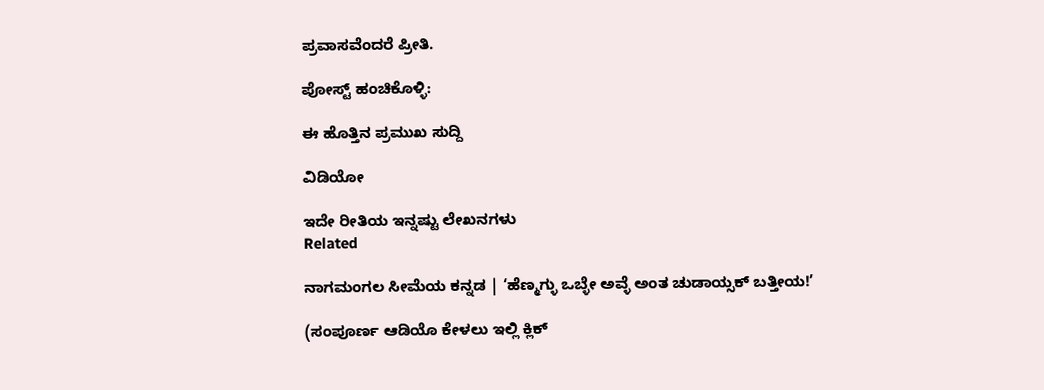ಪ್ರವಾಸವೆಂದರೆ ಪ್ರೀತಿ.

ಪೋಸ್ಟ್ ಹಂಚಿಕೊಳ್ಳಿ:

ಈ ಹೊತ್ತಿನ ಪ್ರಮುಖ ಸುದ್ದಿ

ವಿಡಿಯೋ

ಇದೇ ರೀತಿಯ ಇನ್ನಷ್ಟು ಲೇಖನಗಳು
Related

ನಾಗಮಂಗಲ ಸೀಮೆಯ ಕನ್ನಡ | ‘ಹೆಣ್ಮಗ್ಳು ಒಬ್ಳೇ ಅವ್ಳೆ ಅಂತ ಚುಡಾಯ್ಸಕ್ ಬತ್ತೀಯ!’

(ಸಂಪೂರ್ಣ ಆಡಿಯೊ ಕೇಳಲು ಇಲ್ಲಿ ಕ್ಲಿಕ್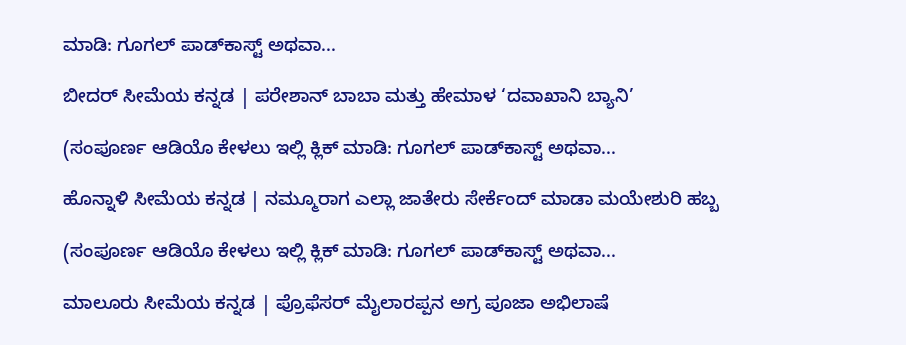ಮಾಡಿ: ಗೂಗಲ್ ಪಾಡ್‌ಕಾಸ್ಟ್ ಅಥವಾ...

ಬೀದರ್ ಸೀಮೆಯ ಕನ್ನಡ | ಪರೇಶಾನ್ ಬಾಬಾ ಮತ್ತು ಹೇಮಾಳ ‘ದವಾಖಾನಿ ಬ್ಯಾನಿ’

(ಸಂಪೂರ್ಣ ಆಡಿಯೊ ಕೇಳಲು ಇಲ್ಲಿ ಕ್ಲಿಕ್ ಮಾಡಿ: ಗೂಗಲ್ ಪಾಡ್‌ಕಾಸ್ಟ್ ಅಥವಾ...

ಹೊನ್ನಾಳಿ ಸೀಮೆಯ ಕನ್ನಡ | ನಮ್ಮೂರಾಗ ಎಲ್ಲಾ ಜಾತೇರು ಸೇರ್ಕೆಂದ್ ಮಾಡಾ ಮಯೇಶುರಿ ಹಬ್ಬ

(ಸಂಪೂರ್ಣ ಆಡಿಯೊ ಕೇಳಲು ಇಲ್ಲಿ ಕ್ಲಿಕ್ ಮಾಡಿ: ಗೂಗಲ್ ಪಾಡ್‌ಕಾಸ್ಟ್ ಅಥವಾ...

ಮಾಲೂರು ಸೀಮೆಯ ಕನ್ನಡ | ಪ್ರೊಫೆಸರ್ ಮೈಲಾರಪ್ಪನ ಅಗ್ರ ಪೂಜಾ ಅಭಿಲಾಷೆ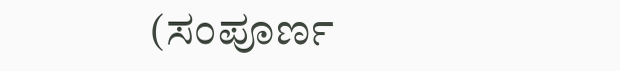(ಸಂಪೂರ್ಣ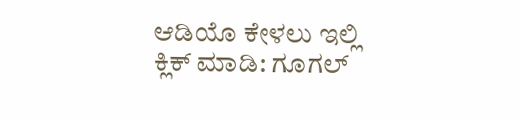ಆಡಿಯೊ ಕೇಳಲು ಇಲ್ಲಿ ಕ್ಲಿಕ್ ಮಾಡಿ: ಗೂಗಲ್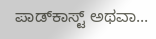ಪಾಡ್‌ಕಾಸ್ಟ್ ಅಥವಾ...